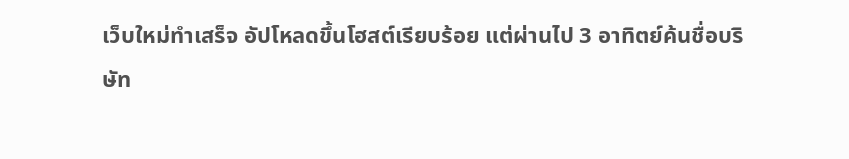เว็บใหม่ทำเสร็จ อัปโหลดขึ้นโฮสต์เรียบร้อย แต่ผ่านไป 3 อาทิตย์ค้นชื่อบริษัท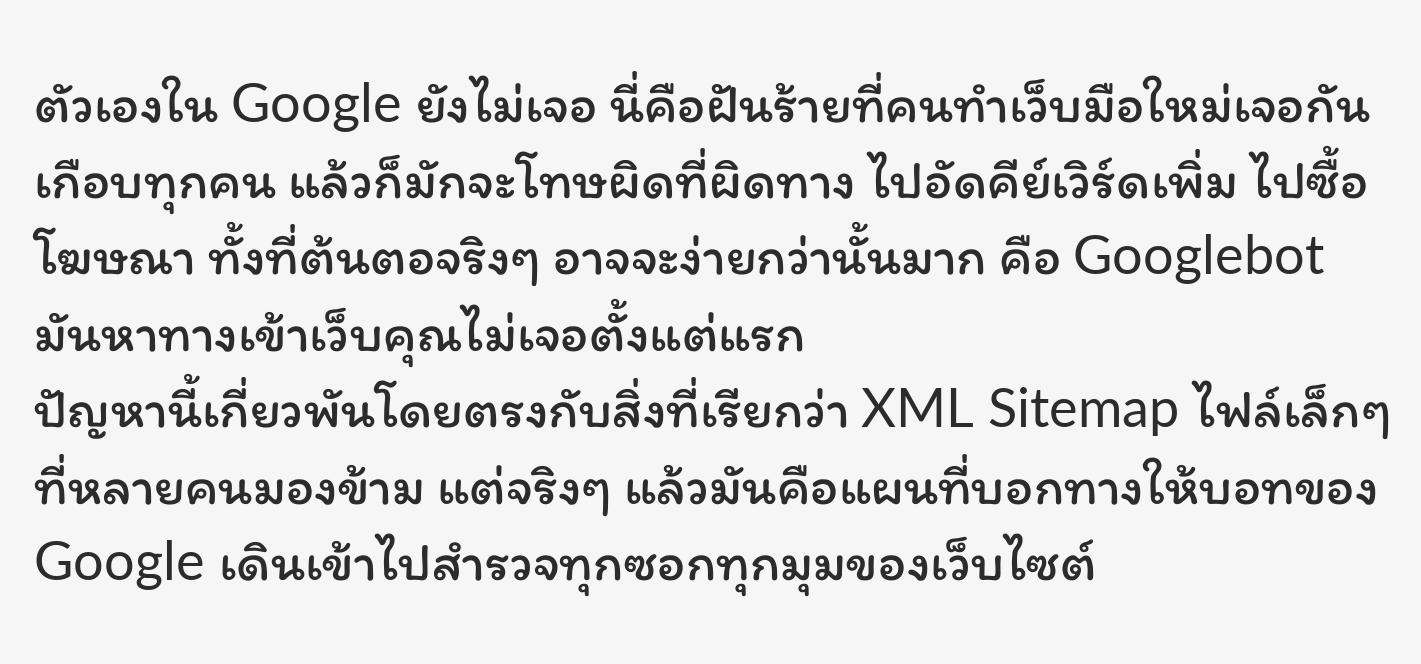ตัวเองใน Google ยังไม่เจอ นี่คือฝันร้ายที่คนทำเว็บมือใหม่เจอกันเกือบทุกคน แล้วก็มักจะโทษผิดที่ผิดทาง ไปอัดคีย์เวิร์ดเพิ่ม ไปซื้อโฆษณา ทั้งที่ต้นตอจริงๆ อาจจะง่ายกว่านั้นมาก คือ Googlebot มันหาทางเข้าเว็บคุณไม่เจอตั้งแต่แรก
ปัญหานี้เกี่ยวพันโดยตรงกับสิ่งที่เรียกว่า XML Sitemap ไฟล์เล็กๆ ที่หลายคนมองข้าม แต่จริงๆ แล้วมันคือแผนที่บอกทางให้บอทของ Google เดินเข้าไปสำรวจทุกซอกทุกมุมของเว็บไซต์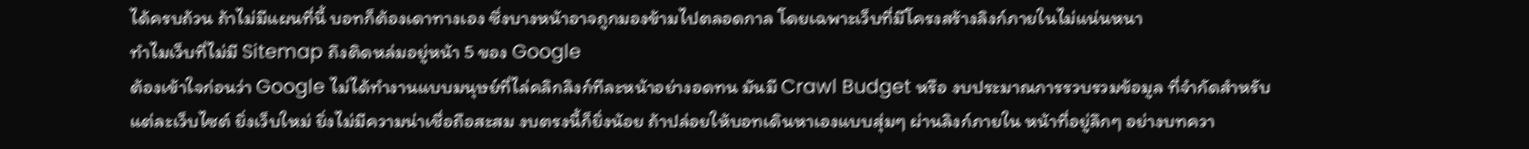ได้ครบถ้วน ถ้าไม่มีแผนที่นี้ บอทก็ต้องเดาทางเอง ซึ่งบางหน้าอาจถูกมองข้ามไปตลอดกาล โดยเฉพาะเว็บที่มีโครงสร้างลิงก์ภายในไม่แน่นหนา
ทำไมเว็บที่ไม่มี Sitemap ถึงติดหล่มอยู่หน้า 5 ของ Google
ต้องเข้าใจก่อนว่า Google ไม่ได้ทำงานแบบมนุษย์ที่ไล่คลิกลิงก์ทีละหน้าอย่างอดทน มันมี Crawl Budget หรือ งบประมาณการรวบรวมข้อมูล ที่จำกัดสำหรับแต่ละเว็บไซต์ ยิ่งเว็บใหม่ ยิ่งไม่มีความน่าเชื่อถือสะสม งบตรงนี้ก็ยิ่งน้อย ถ้าปล่อยให้บอทเดินหาเองแบบสุ่มๆ ผ่านลิงก์ภายใน หน้าที่อยู่ลึกๆ อย่างบทควา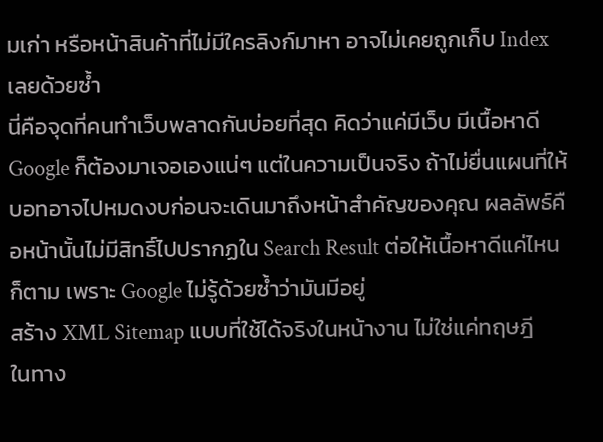มเก่า หรือหน้าสินค้าที่ไม่มีใครลิงก์มาหา อาจไม่เคยถูกเก็บ Index เลยด้วยซ้ำ
นี่คือจุดที่คนทำเว็บพลาดกันบ่อยที่สุด คิดว่าแค่มีเว็บ มีเนื้อหาดี Google ก็ต้องมาเจอเองแน่ๆ แต่ในความเป็นจริง ถ้าไม่ยื่นแผนที่ให้ บอทอาจไปหมดงบก่อนจะเดินมาถึงหน้าสำคัญของคุณ ผลลัพธ์คือหน้านั้นไม่มีสิทธิ์ไปปรากฏใน Search Result ต่อให้เนื้อหาดีแค่ไหนก็ตาม เพราะ Google ไม่รู้ด้วยซ้ำว่ามันมีอยู่
สร้าง XML Sitemap แบบที่ใช้ได้จริงในหน้างาน ไม่ใช่แค่ทฤษฎี
ในทาง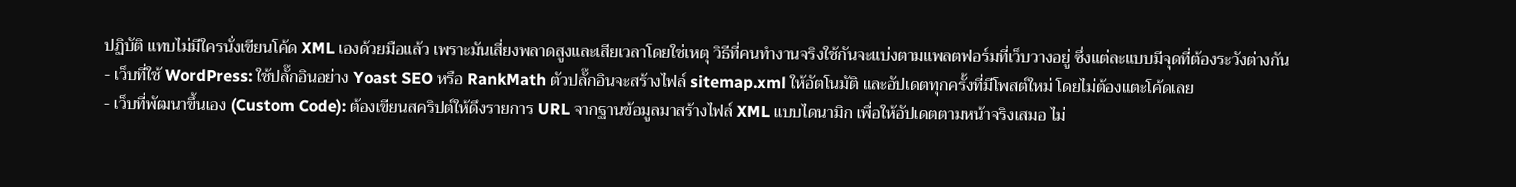ปฏิบัติ แทบไม่มีใครนั่งเขียนโค้ด XML เองด้วยมือแล้ว เพราะมันเสี่ยงพลาดสูงและเสียเวลาโดยใช่เหตุ วิธีที่คนทำงานจริงใช้กันจะแบ่งตามแพลตฟอร์มที่เว็บวางอยู่ ซึ่งแต่ละแบบมีจุดที่ต้องระวังต่างกัน
- เว็บที่ใช้ WordPress: ใช้ปลั๊กอินอย่าง Yoast SEO หรือ RankMath ตัวปลั๊กอินจะสร้างไฟล์ sitemap.xml ให้อัตโนมัติ และอัปเดตทุกครั้งที่มีโพสต์ใหม่ โดยไม่ต้องแตะโค้ดเลย
- เว็บที่พัฒนาขึ้นเอง (Custom Code): ต้องเขียนสคริปต์ให้ดึงรายการ URL จากฐานข้อมูลมาสร้างไฟล์ XML แบบไดนามิก เพื่อให้อัปเดตตามหน้าจริงเสมอ ไม่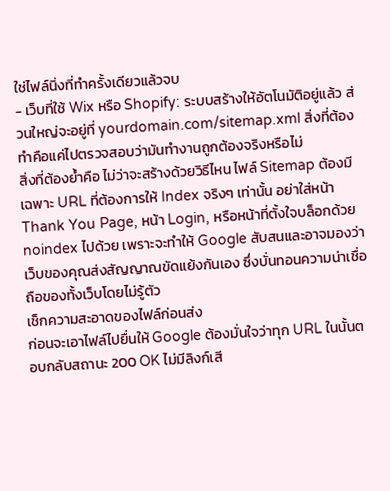ใช่ไฟล์นิ่งที่ทำครั้งเดียวแล้วจบ
- เว็บที่ใช้ Wix หรือ Shopify: ระบบสร้างให้อัตโนมัติอยู่แล้ว ส่วนใหญ่จะอยู่ที่ yourdomain.com/sitemap.xml สิ่งที่ต้องทำคือแค่ไปตรวจสอบว่ามันทำงานถูกต้องจริงหรือไม่
สิ่งที่ต้องย้ำคือ ไม่ว่าจะสร้างด้วยวิธีไหน ไฟล์ Sitemap ต้องมีเฉพาะ URL ที่ต้องการให้ Index จริงๆ เท่านั้น อย่าใส่หน้า Thank You Page, หน้า Login, หรือหน้าที่ตั้งใจบล็อกด้วย noindex ไปด้วย เพราะจะทำให้ Google สับสนและอาจมองว่าเว็บของคุณส่งสัญญาณขัดแย้งกันเอง ซึ่งบั่นทอนความน่าเชื่อถือของทั้งเว็บโดยไม่รู้ตัว
เช็กความสะอาดของไฟล์ก่อนส่ง
ก่อนจะเอาไฟล์ไปยื่นให้ Google ต้องมั่นใจว่าทุก URL ในนั้นตอบกลับสถานะ 200 OK ไม่มีลิงก์เสี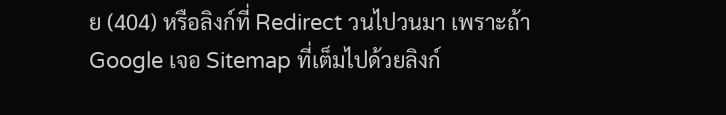ย (404) หรือลิงก์ที่ Redirect วนไปวนมา เพราะถ้า Google เจอ Sitemap ที่เต็มไปด้วยลิงก์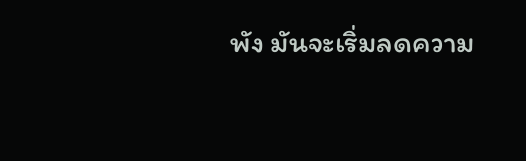พัง มันจะเริ่มลดความ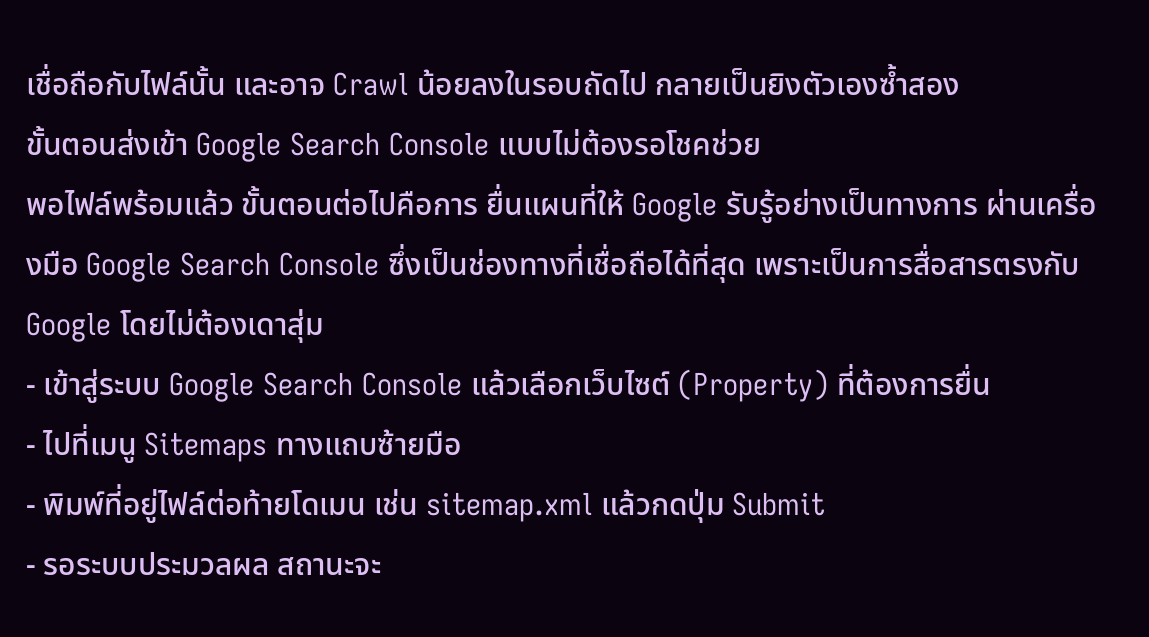เชื่อถือกับไฟล์นั้น และอาจ Crawl น้อยลงในรอบถัดไป กลายเป็นยิงตัวเองซ้ำสอง
ขั้นตอนส่งเข้า Google Search Console แบบไม่ต้องรอโชคช่วย
พอไฟล์พร้อมแล้ว ขั้นตอนต่อไปคือการ ยื่นแผนที่ให้ Google รับรู้อย่างเป็นทางการ ผ่านเครื่องมือ Google Search Console ซึ่งเป็นช่องทางที่เชื่อถือได้ที่สุด เพราะเป็นการสื่อสารตรงกับ Google โดยไม่ต้องเดาสุ่ม
- เข้าสู่ระบบ Google Search Console แล้วเลือกเว็บไซต์ (Property) ที่ต้องการยื่น
- ไปที่เมนู Sitemaps ทางแถบซ้ายมือ
- พิมพ์ที่อยู่ไฟล์ต่อท้ายโดเมน เช่น sitemap.xml แล้วกดปุ่ม Submit
- รอระบบประมวลผล สถานะจะ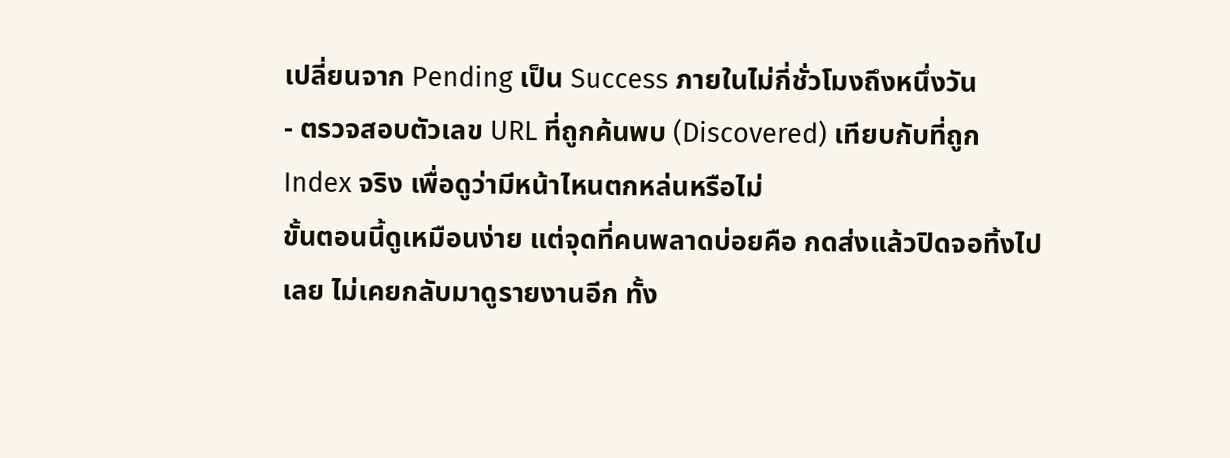เปลี่ยนจาก Pending เป็น Success ภายในไม่กี่ชั่วโมงถึงหนึ่งวัน
- ตรวจสอบตัวเลข URL ที่ถูกค้นพบ (Discovered) เทียบกับที่ถูก Index จริง เพื่อดูว่ามีหน้าไหนตกหล่นหรือไม่
ขั้นตอนนี้ดูเหมือนง่าย แต่จุดที่คนพลาดบ่อยคือ กดส่งแล้วปิดจอทิ้งไปเลย ไม่เคยกลับมาดูรายงานอีก ทั้ง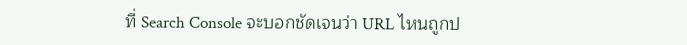ที่ Search Console จะบอกชัดเจนว่า URL ไหนถูกป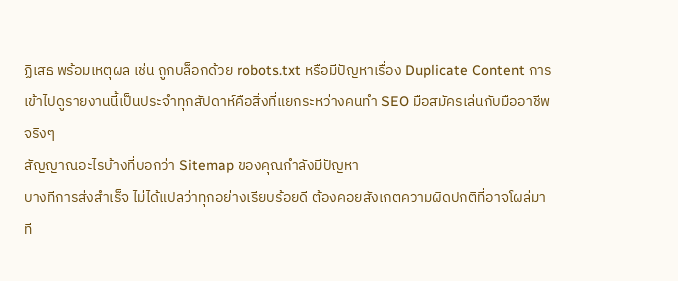ฏิเสธ พร้อมเหตุผล เช่น ถูกบล็อกด้วย robots.txt หรือมีปัญหาเรื่อง Duplicate Content การเข้าไปดูรายงานนี้เป็นประจำทุกสัปดาห์คือสิ่งที่แยกระหว่างคนทำ SEO มือสมัครเล่นกับมืออาชีพจริงๆ
สัญญาณอะไรบ้างที่บอกว่า Sitemap ของคุณกำลังมีปัญหา
บางทีการส่งสำเร็จ ไม่ได้แปลว่าทุกอย่างเรียบร้อยดี ต้องคอยสังเกตความผิดปกติที่อาจโผล่มาที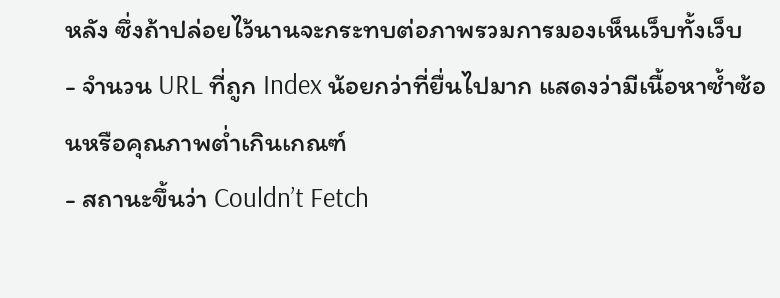หลัง ซึ่งถ้าปล่อยไว้นานจะกระทบต่อภาพรวมการมองเห็นเว็บทั้งเว็บ
- จำนวน URL ที่ถูก Index น้อยกว่าที่ยื่นไปมาก แสดงว่ามีเนื้อหาซ้ำซ้อนหรือคุณภาพต่ำเกินเกณฑ์
- สถานะขึ้นว่า Couldn’t Fetch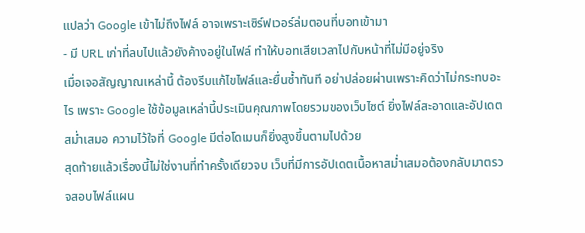แปลว่า Google เข้าไม่ถึงไฟล์ อาจเพราะเซิร์ฟเวอร์ล่มตอนที่บอทเข้ามา
- มี URL เก่าที่ลบไปแล้วยังค้างอยู่ในไฟล์ ทำให้บอทเสียเวลาไปกับหน้าที่ไม่มีอยู่จริง
เมื่อเจอสัญญาณเหล่านี้ ต้องรีบแก้ไขไฟล์และยื่นซ้ำทันที อย่าปล่อยผ่านเพราะคิดว่าไม่กระทบอะไร เพราะ Google ใช้ข้อมูลเหล่านี้ประเมินคุณภาพโดยรวมของเว็บไซต์ ยิ่งไฟล์สะอาดและอัปเดตสม่ำเสมอ ความไว้ใจที่ Google มีต่อโดเมนก็ยิ่งสูงขึ้นตามไปด้วย
สุดท้ายแล้วเรื่องนี้ไม่ใช่งานที่ทำครั้งเดียวจบ เว็บที่มีการอัปเดตเนื้อหาสม่ำเสมอต้องกลับมาตรวจสอบไฟล์แผน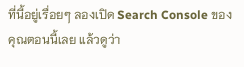ที่นี้อยู่เรื่อยๆ ลองเปิด Search Console ของคุณตอนนี้เลย แล้วดูว่า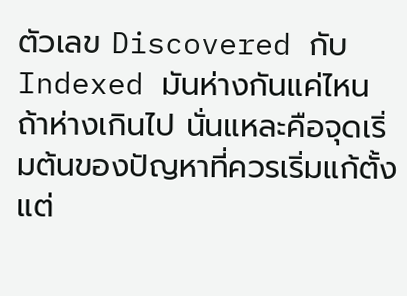ตัวเลข Discovered กับ Indexed มันห่างกันแค่ไหน ถ้าห่างเกินไป นั่นแหละคือจุดเริ่มต้นของปัญหาที่ควรเริ่มแก้ตั้งแต่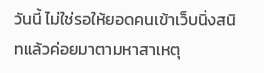วันนี้ ไม่ใช่รอให้ยอดคนเข้าเว็บนิ่งสนิทแล้วค่อยมาตามหาสาเหตุ